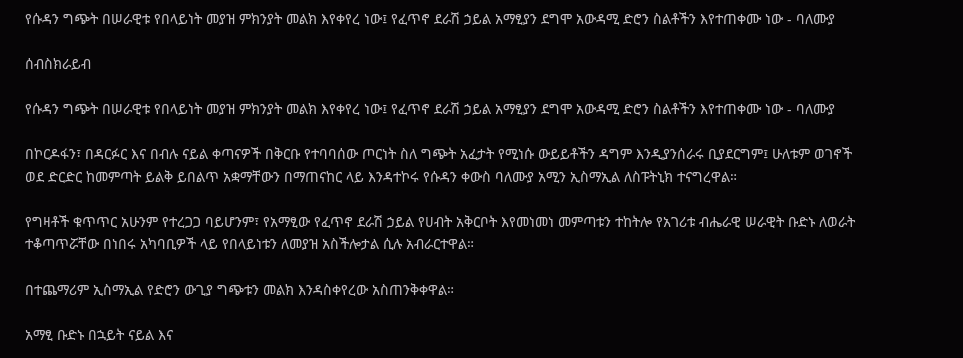የሱዳን ግጭት በሠራዊቱ የበላይነት መያዝ ምክንያት መልክ እየቀየረ ነው፤ የፈጥኖ ደራሽ ኃይል አማፂያን ደግሞ አውዳሚ ድሮን ስልቶችን እየተጠቀሙ ነው - ባለሙያ

ሰብስክራይብ

የሱዳን ግጭት በሠራዊቱ የበላይነት መያዝ ምክንያት መልክ እየቀየረ ነው፤ የፈጥኖ ደራሽ ኃይል አማፂያን ደግሞ አውዳሚ ድሮን ስልቶችን እየተጠቀሙ ነው - ባለሙያ

በኮርዶፋን፣ በዳርፉር እና በብሉ ናይል ቀጣናዎች በቅርቡ የተባባሰው ጦርነት ስለ ግጭት አፈታት የሚነሱ ውይይቶችን ዳግም እንዲያንሰራሩ ቢያደርግም፤ ሁለቱም ወገኖች ወደ ድርድር ከመምጣት ይልቅ ይበልጥ አቋማቸውን በማጠናከር ላይ እንዳተኮሩ የሱዳን ቀውስ ባለሙያ አሚን ኢስማኢል ለስፑትኒክ ተናግረዋል።

የግዛቶች ቁጥጥር አሁንም የተረጋጋ ባይሆንም፣ የአማፂው የፈጥኖ ደራሽ ኃይል የሀብት አቅርቦት እየመነመነ መምጣቱን ተከትሎ የአገሪቱ ብሔራዊ ሠራዊት ቡድኑ ለወራት ተቆጣጥሯቸው በነበሩ አካባቢዎች ላይ የበላይነቱን ለመያዝ አስችሎታል ሲሉ አብራርተዋል።

በተጨማሪም ኢስማኢል የድሮን ውጊያ ግጭቱን መልክ እንዳስቀየረው አስጠንቅቀዋል።

አማፂ ቡድኑ በኋይት ናይል እና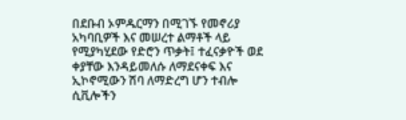በደቡብ ኦምዱርማን በሚገኙ የመኖሪያ አካባቢዎች እና መሠረተ ልማቶች ላይ የሚያካሂደው የድሮን ጥቃት፤ ተፈናቃዮች ወደ ቀያቸው እንዳይመለሱ ለማደናቀፍ እና ኢኮኖሚውን ሽባ ለማድረግ ሆን ተብሎ ሲቪሎችን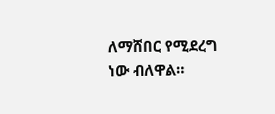ለማሸበር የሚደረግ ነው ብለዋል።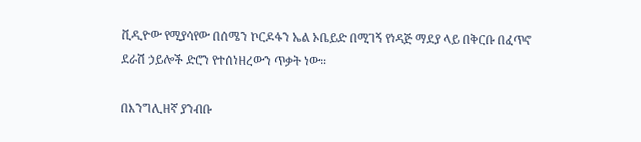ቪዲዮው የሚያሳየው በሰሜን ኮርዶፋን ኤል ኦቤይድ በሚገኝ የነዳጅ ማደያ ላይ በቅርቡ በፈጥኖ ደራሽ ኃይሎች ድሮን የተሰነዘረውን ጥቃት ነው።

በእንግሊዘኛ ያንብቡ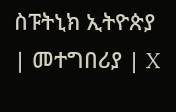ስፑትኒክ ኢትዮጵያ | መተግበሪያ | X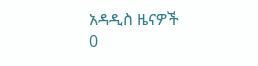አዳዲስ ዜናዎች
0